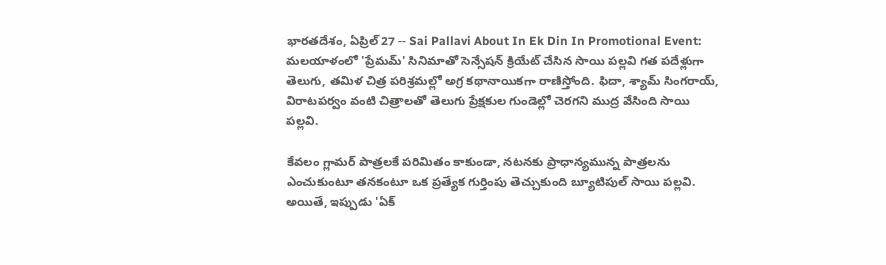భారతదేశం, ఏప్రిల్ 27 -- Sai Pallavi About In Ek Din In Promotional Event: మలయాళంలో 'ప్రేమమ్' సినిమాతో సెన్సేషన్ క్రియేట్ చేసిన సాయి పల్లవి గత పదేళ్లుగా తెలుగు, తమిళ చిత్ర పరిశ్రమల్లో అగ్ర కథానాయికగా రాణిస్తోంది. ఫిదా, శ్యామ్ సింగరాయ్, విరాటపర్వం వంటి చిత్రాలతో తెలుగు ప్రేక్షకుల గుండెల్లో చెరగని ముద్ర వేసింది సాయి పల్లవి.

కేవలం గ్లామర్ పాత్రలకే పరిమితం కాకుండా, నటనకు ప్రాధాన్యమున్న పాత్రలను ఎంచుకుంటూ తనకంటూ ఒక ప్రత్యేక గుర్తింపు తెచ్చుకుంది బ్యూటిపుల్ సాయి పల్లవి. అయితే, ఇప్పుడు 'ఏక్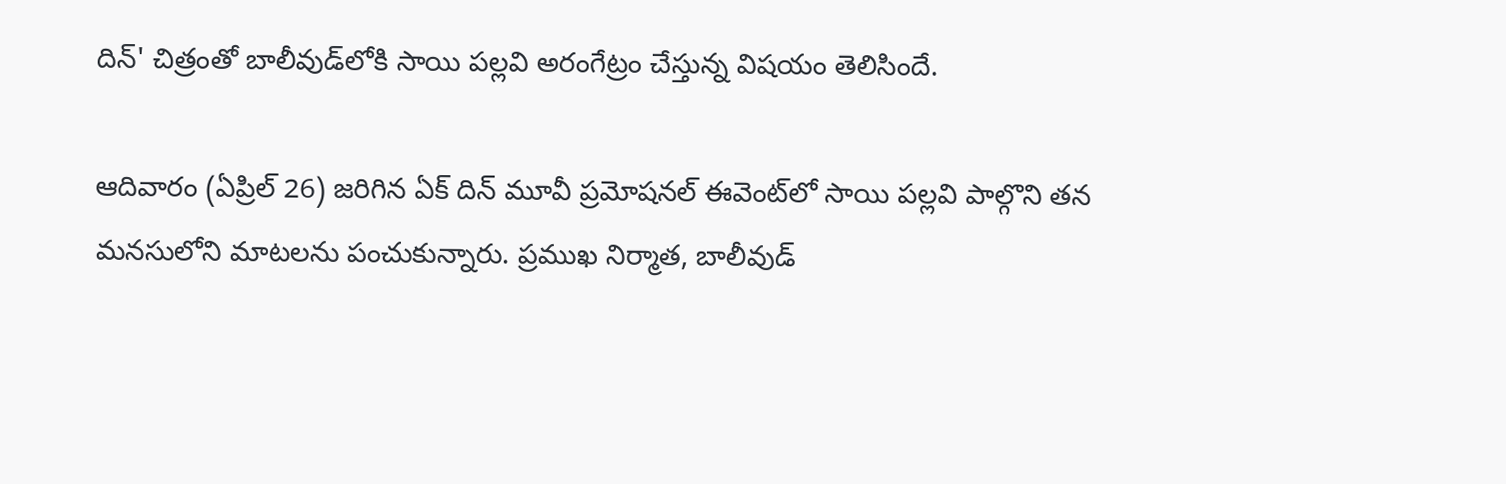దిన్' చిత్రంతో బాలీవుడ్‌లోకి సాయి పల్లవి అరంగేట్రం చేస్తున్న విషయం తెలిసిందే.

ఆదివారం (ఏప్రిల్ 26) జరిగిన ఏక్ దిన్ మూవీ ప్రమోషనల్ ఈవెంట్‌లో సాయి పల్లవి పాల్గొని తన మనసులోని మాటలను పంచుకున్నారు. ప్రముఖ నిర్మాత, బాలీవుడ్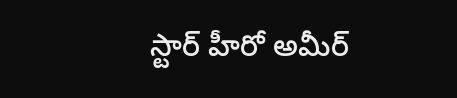స్టార్ హీరో అమీర్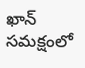ఖాన్ సమక్షంలో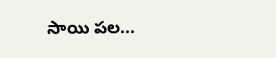సాయి పల...